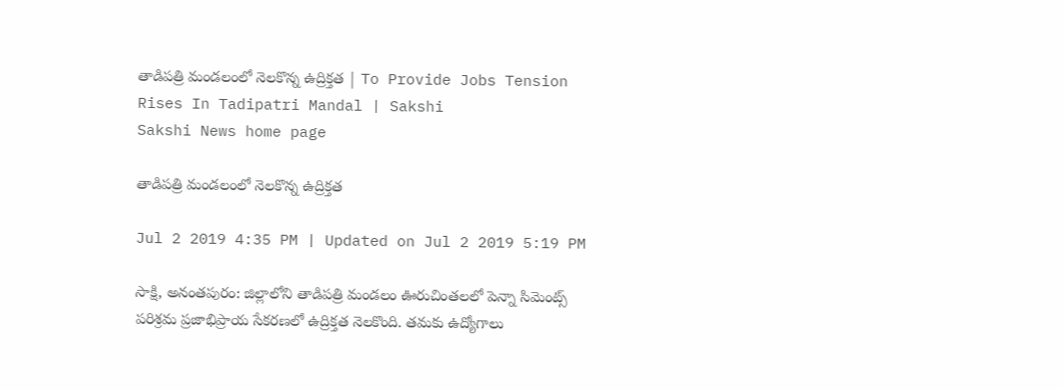తాడిపత్రి మండలంలో నెలకొన్న ఉద్రిక్తత | To Provide Jobs Tension Rises In Tadipatri Mandal | Sakshi
Sakshi News home page

తాడిపత్రి మండలంలో నెలకొన్న ఉద్రిక్తత

Jul 2 2019 4:35 PM | Updated on Jul 2 2019 5:19 PM

సాక్షి, అనంతపురం: జిల్లాలోని తాడిపత్రి మండలం ఊరుచింతలలో పెన్నా సిమెంట్స్ పరిశ్రమ ప్రజాభిప్రాయ సేకరణలో ఉద్రిక్తత నెలకొంది. తమకు ఉద్యోగాలు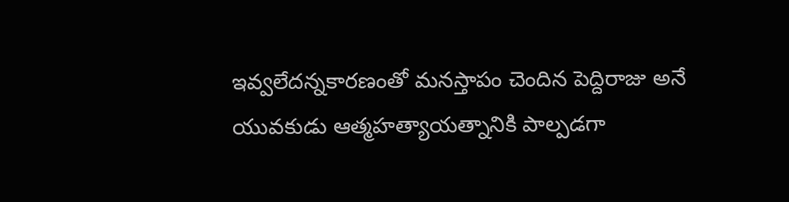ఇవ్వలేదన్నకారణంతో మనస్తాపం చెందిన పెద్దిరాజు అనే యువకుడు ఆత్మహత్యాయత్నానికి పాల్పడగా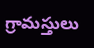గ్రామస్తులు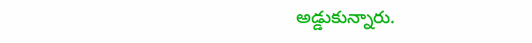అడ్డుకున్నారు.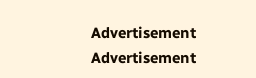Advertisement
Advertisement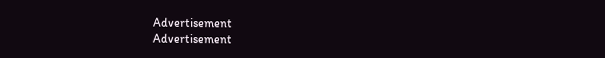Advertisement
Advertisement